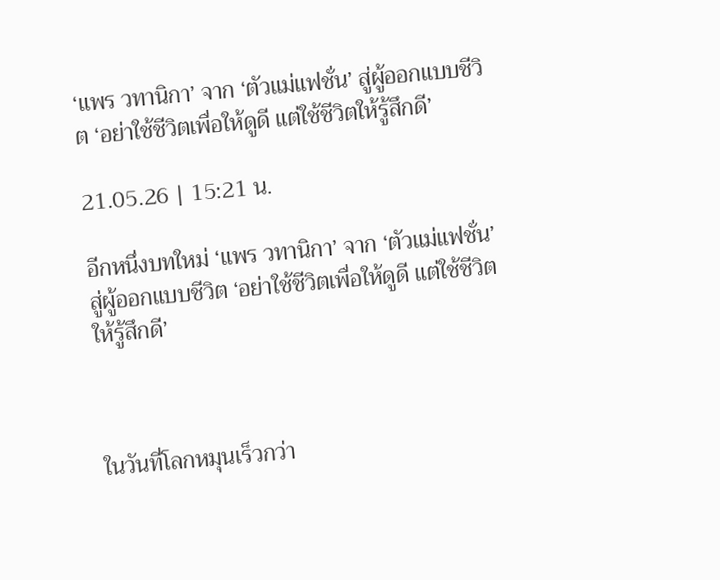‘แพร วทานิกา’ จาก ‘ตัวแม่แฟชั่น’ สู่ผู้ออกแบบชีวิต ‘อย่าใช้ชีวิตเพื่อให้ดูดี แต่ใช้ชีวิตให้รู้สึกดี’

21.05.26 | 15:21 น.

อีกหนึ่งบทใหม่ ‘แพร วทานิกา’ จาก ‘ตัวแม่แฟชั่น’ สู่ผู้ออกแบบชีวิต ‘อย่าใช้ชีวิตเพื่อให้ดูดี แต่ใช้ชีวิตให้รู้สึกดี’



ในวันที่โลกหมุนเร็วกว่า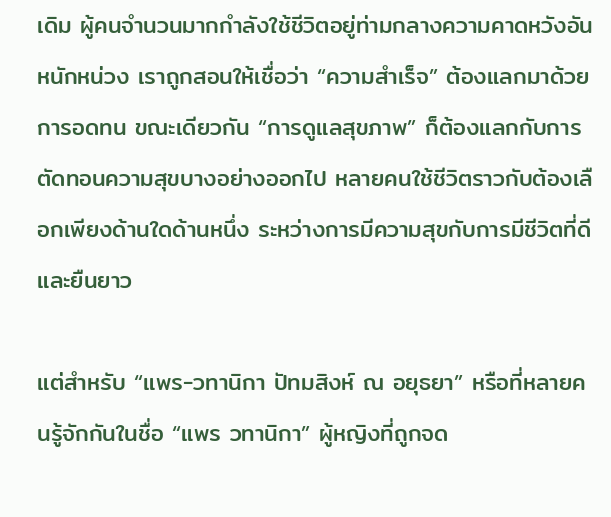เดิม ผู้คนจำนวนมากกำลังใช้ชีวิตอยู่ท่ามกลางความคาดหวังอันหนักหน่วง เราถูกสอนให้เชื่อว่า “ความสำเร็จ” ต้องแลกมาด้วยการอดทน ขณะเดียวกัน “การดูแลสุขภาพ” ก็ต้องแลกกับการตัดทอนความสุขบางอย่างออกไป หลายคนใช้ชีวิตราวกับต้องเลือกเพียงด้านใดด้านหนึ่ง ระหว่างการมีความสุขกับการมีชีวิตที่ดีและยืนยาว

แต่สำหรับ “แพร-วทานิกา ปัทมสิงห์ ณ อยุธยา” หรือที่หลายคนรู้จักกันในชื่อ “แพร วทานิกา” ผู้หญิงที่ถูกจด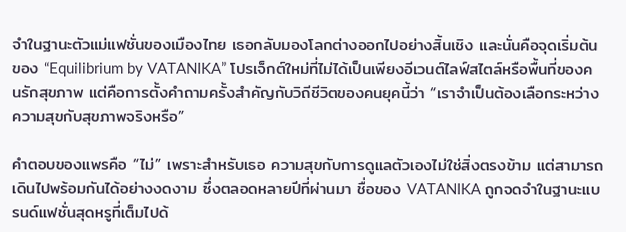จำในฐานะตัวแม่แฟชั่นของเมืองไทย เธอกลับมองโลกต่างออกไปอย่างสิ้นเชิง และนั่นคือจุดเริ่มต้นของ “Equilibrium by VATANIKA” โปรเจ็กต์ใหม่ที่ไม่ได้เป็นเพียงอีเวนต์ไลฟ์สไตล์หรือพื้นที่ของคนรักสุขภาพ แต่คือการตั้งคำถามครั้งสำคัญกับวิถีชีวิตของคนยุคนี้ว่า “เราจำเป็นต้องเลือกระหว่างความสุขกับสุขภาพจริงหรือ”

คำตอบของแพรคือ “ไม่” เพราะสำหรับเธอ ความสุขกับการดูแลตัวเองไม่ใช่สิ่งตรงข้าม แต่สามารถเดินไปพร้อมกันได้อย่างงดงาม ซึ่งตลอดหลายปีที่ผ่านมา ชื่อของ VATANIKA ถูกจดจำในฐานะแบรนด์แฟชั่นสุดหรูที่เต็มไปด้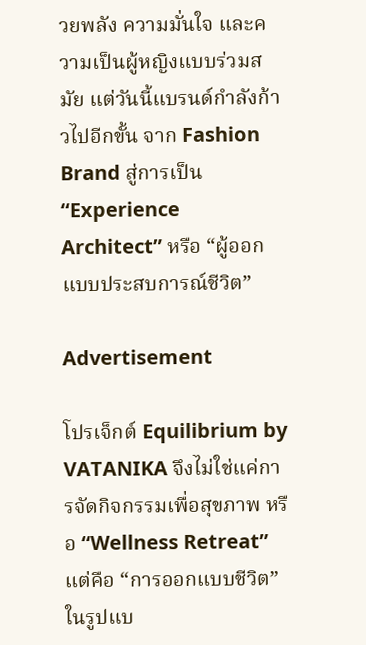วยพลัง ความมั่นใจ และความเป็นผู้หญิงแบบร่วมสมัย แต่วันนี้แบรนด์กำลังก้าวไปอีกขั้น จาก Fashion Brand สู่การเป็น “Experience Architect” หรือ “ผู้ออกแบบประสบการณ์ชีวิต”

Advertisement

โปรเจ็กต์ Equilibrium by VATANIKA จึงไม่ใช่แค่การจัดกิจกรรมเพื่อสุขภาพ หรือ “Wellness Retreat” แต่คือ “การออกแบบชีวิต” ในรูปแบ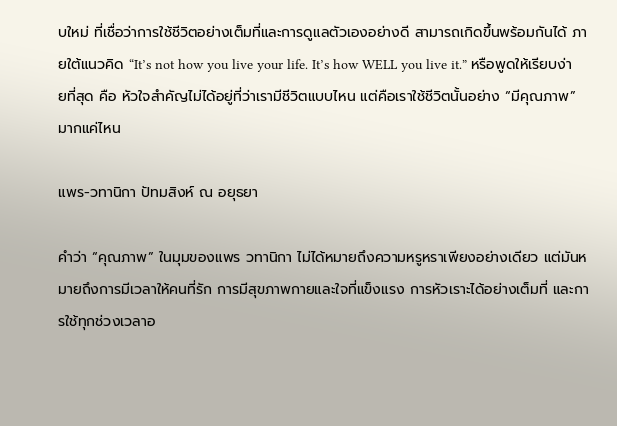บใหม่ ที่เชื่อว่าการใช้ชีวิตอย่างเต็มที่และการดูแลตัวเองอย่างดี สามารถเกิดขึ้นพร้อมกันได้ ภายใต้แนวคิด “It’s not how you live your life. It’s how WELL you live it.” หรือพูดให้เรียบง่ายที่สุด คือ หัวใจสำคัญไม่ได้อยู่ที่ว่าเรามีชีวิตแบบไหน แต่คือเราใช้ชีวิตนั้นอย่าง “มีคุณภาพ” มากแค่ไหน

แพร-วทานิกา ปัทมสิงห์ ณ อยุธยา

คำว่า “คุณภาพ” ในมุมของแพร วทานิกา ไม่ได้หมายถึงความหรูหราเพียงอย่างเดียว แต่มันหมายถึงการมีเวลาให้คนที่รัก การมีสุขภาพกายและใจที่แข็งแรง การหัวเราะได้อย่างเต็มที่ และการใช้ทุกช่วงเวลาอ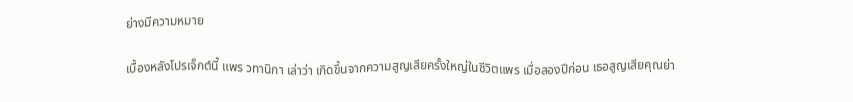ย่างมีความหมาย

เบื้องหลังโปรเจ็กต์นี้ แพร วทานิกา เล่าว่า เกิดขึ้นจากความสูญเสียครั้งใหญ่ในชีวิตแพร เมื่อสองปีก่อน เธอสูญเสียคุณย่า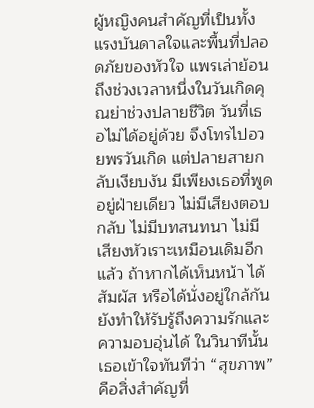ผู้หญิงคนสำคัญที่เป็นทั้งแรงบันดาลใจและพื้นที่ปลอดภัยของหัวใจ แพรเล่าย้อนถึงช่วงเวลาหนึ่งในวันเกิดคุณย่าช่วงปลายชีวิต วันที่เธอไม่ได้อยู่ด้วย จึงโทรไปอวยพรวันเกิด แต่ปลายสายกลับเงียบงัน มีเพียงเธอที่พูดอยู่ฝ่ายเดียว ไม่มีเสียงตอบกลับ ไม่มีบทสนทนา ไม่มีเสียงหัวเราะเหมือนเดิมอีกแล้ว ถ้าหากได้เห็นหน้า ได้สัมผัส หรือได้นั่งอยู่ใกล้กัน ยังทำให้รับรู้ถึงความรักและความอบอุ่นได้ ในวินาทีนั้น เธอเข้าใจทันทีว่า “สุขภาพ” คือสิ่งสำคัญที่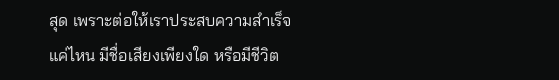สุด เพราะต่อให้เราประสบความสำเร็จแค่ไหน มีชื่อเสียงเพียงใด หรือมีชีวิต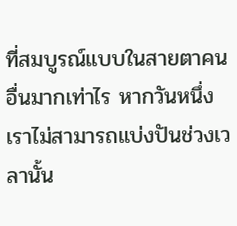ที่สมบูรณ์แบบในสายตาคนอื่นมากเท่าไร หากวันหนึ่งเราไม่สามารถแบ่งปันช่วงเวลานั้น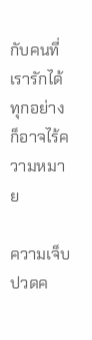กับคนที่เรารักได้ ทุกอย่างก็อาจไร้ความหมาย

ความเจ็บปวดค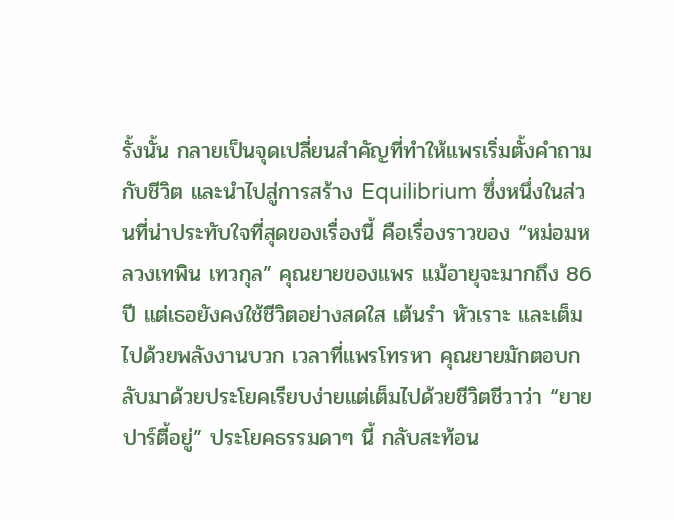รั้งนั้น กลายเป็นจุดเปลี่ยนสำคัญที่ทำให้แพรเริ่มตั้งคำถามกับชีวิต และนำไปสู่การสร้าง Equilibrium ซึ่งหนึ่งในส่วนที่น่าประทับใจที่สุดของเรื่องนี้ คือเรื่องราวของ “หม่อมหลวงเทพิน เทวกุล” คุณยายของแพร แม้อายุจะมากถึง 86 ปี แต่เธอยังคงใช้ชีวิตอย่างสดใส เต้นรำ หัวเราะ และเต็มไปด้วยพลังงานบวก เวลาที่แพรโทรหา คุณยายมักตอบกลับมาด้วยประโยคเรียบง่ายแต่เต็มไปด้วยชีวิตชีวาว่า “ยายปาร์ตี้อยู่” ประโยคธรรมดาๆ นี้ กลับสะท้อน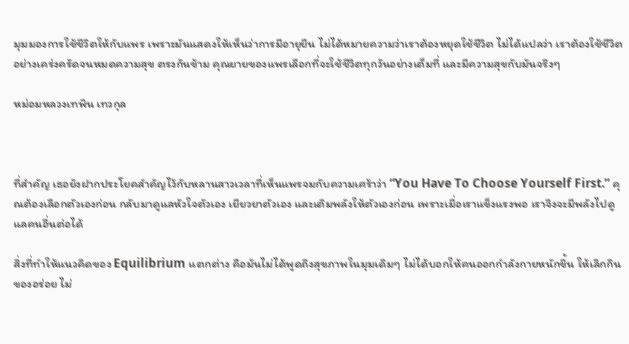มุมมองการใช้ชีวิตให้กับแพร เพราะมันแสดงให้เห็นว่าการมีอายุยืน ไม่ได้หมายความว่าเราต้องหยุดใช้ชีวิต ไม่ได้แปลว่า เราต้องใช้ชีวิตอย่างเคร่งครัดจนหมดความสุข ตรงกันข้าม คุณยายของแพรเลือกที่จะใช้ชีวิตทุกวันอย่างเต็มที่ และมีความสุขกับมันจริงๆ

หม่อมหลวงเทพิน เทวกุล



ที่สำคัญ เธอยังฝากประโยคสำคัญไว้กับหลานสาวเวลาที่เห็นแพรจมกับความเศร้าว่า “You Have To Choose Yourself First.” คุณต้องเลือกตัวเองก่อน กลับมาดูแลหัวใจตัวเอง เยียวยาตัวเอง และเติมพลังให้ตัวเองก่อน เพราะเมื่อเราแข็งแรงพอ เราจึงจะมีพลังไปดูแลคนอื่นต่อได้

สิ่งที่ทำให้แนวคิดของ Equilibrium แตกต่าง คือมันไม่ได้พูดถึงสุขภาพในมุมเดิมๆ ไม่ได้บอกให้คนออกกำลังกายหนักขึ้น ให้เลิกกินของอร่อย ไม่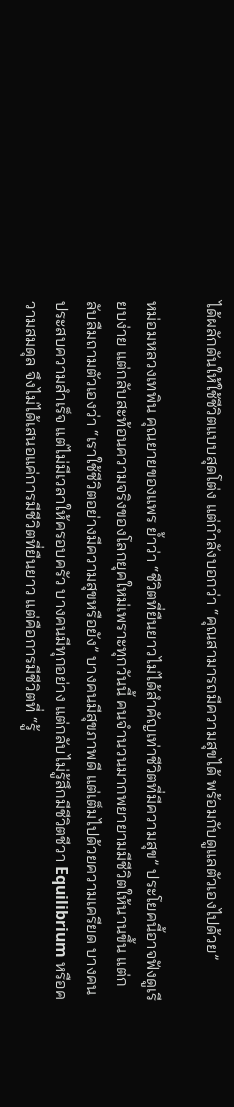ได้ผลักดันให้ใช้ชีวิตแบบสุดโต่ง แต่กำลังบอกว่า “คุณสามารถมีความสุขได้ พร้อมกับดูแลตัวเองไปด้วย”

หม่อมหลวงเทพิน คุณยายของแพร ย้ำว่า “ชีวิตที่ยืนยาวไม่ได้สำคัญเท่าชีวิตที่มีความสุข” ประโยคนี้อาจฟังดูเรียบง่าย แต่กลับสะท้อนความจริงของโลกยุคใหม่เพราะทุกวันนี้ คนจำนวนมากพยายามมีชีวิตให้นานขึ้น แต่กลับลืมถามตัวเองว่า “เราใช้ชีวิตอย่างมีความสุขหรือยัง” บางคนมีสุขภาพดี แต่เต็มไปด้วยความเครียด บางคนประสบความสำเร็จ แต่ไม่มีเวลาให้ครอบครัว บางคนมีทุกอย่าง แต่กลับไม่รู้สึกมีชีวิตชีวา Equilibrium หรือความสมดุล จึงไม่ได้เสนอแค่การมีชีวิตที่ยืนยาว แต่คือการมีชีวิตที่ “รู้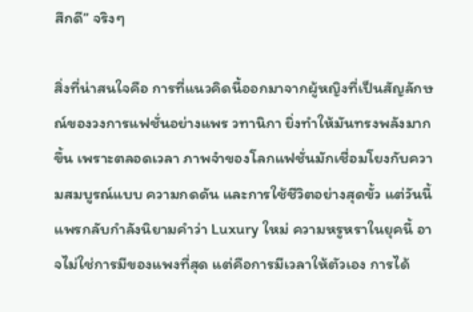สึกดี” จริงๆ

สิ่งที่น่าสนใจคือ การที่แนวคิดนี้ออกมาจากผู้หญิงที่เป็นสัญลักษณ์ของวงการแฟชั่นอย่างแพร วทานิกา ยิ่งทำให้มันทรงพลังมากขึ้น เพราะตลอดเวลา ภาพจำของโลกแฟชั่นมักเชื่อมโยงกับความสมบูรณ์แบบ ความกดดัน และการใช้ชีวิตอย่างสุดขั้ว แต่วันนี้ แพรกลับกำลังนิยามคำว่า Luxury ใหม่ ความหรูหราในยุคนี้ อาจไม่ใช่การมีของแพงที่สุด แต่คือการมีเวลาให้ตัวเอง การได้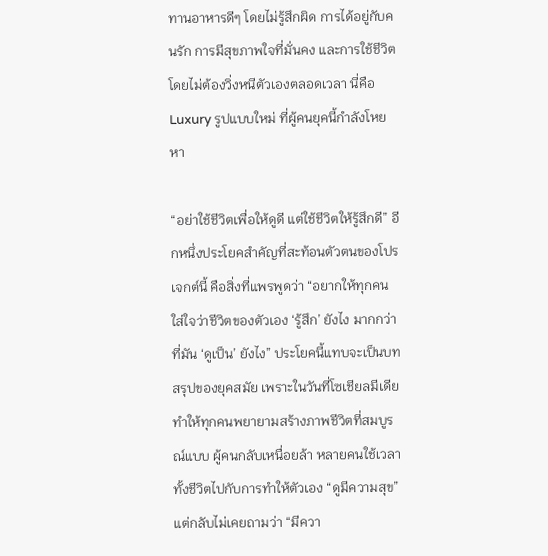ทานอาหารดีๆ โดยไม่รู้สึกผิด การได้อยู่กับคนรัก การมีสุขภาพใจที่มั่นคง และการใช้ชีวิตโดยไม่ต้องวิ่งหนีตัวเองตลอดเวลา นี่คือ Luxury รูปแบบใหม่ ที่ผู้คนยุคนี้กำลังโหยหา

“อย่าใช้ชีวิตเพื่อให้ดูดี แต่ใช้ชีวิตให้รู้สึกดี” อีกหนึ่งประโยคสำคัญที่สะท้อนตัวตนของโปรเจกต์นี้ คือสิ่งที่แพรพูดว่า “อยากให้ทุกคนใส่ใจว่าชีวิตของตัวเอง ‘รู้สึก’ ยังไง มากกว่าที่มัน ‘ดูเป็น’ ยังไง” ประโยคนี้แทบจะเป็นบทสรุปของยุคสมัย เพราะในวันที่โซเชียลมีเดียทำให้ทุกคนพยายามสร้างภาพชีวิตที่สมบูรณ์แบบ ผู้คนกลับเหนื่อยล้า หลายคนใช้เวลาทั้งชีวิตไปกับการทำให้ตัวเอง “ดูมีความสุข” แต่กลับไม่เคยถามว่า “มีควา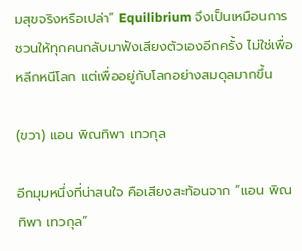มสุขจริงหรือเปล่า” Equilibrium จึงเป็นเหมือนการชวนให้ทุกคนกลับมาฟังเสียงตัวเองอีกครั้ง ไม่ใช่เพื่อหลีกหนีโลก แต่เพื่ออยู่กับโลกอย่างสมดุลมากขึ้น

(ขวา) แอน พิณทิพา เทวกุล

อีกมุมหนึ่งที่น่าสนใจ คือเสียงสะท้อนจาก “แอน พิณทิพา เทวกุล”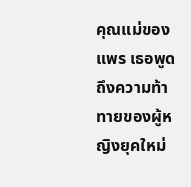คุณแม่ของแพร เธอพูดถึงความท้าทายของผู้หญิงยุคใหม่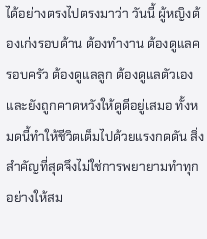ได้อย่างตรงไปตรงมาว่า วันนี้ ผู้หญิงต้องเก่งรอบด้าน ต้องทำงาน ต้องดูแลครอบครัว ต้องดูแลลูก ต้องดูแลตัวเอง และยังถูกคาดหวังให้ดูดีอยู่เสมอ ทั้งหมดนี้ทำให้ชีวิตเต็มไปด้วยแรงกดดัน สิ่งสำคัญที่สุดจึงไม่ใช่การพยายามทำทุกอย่างให้สม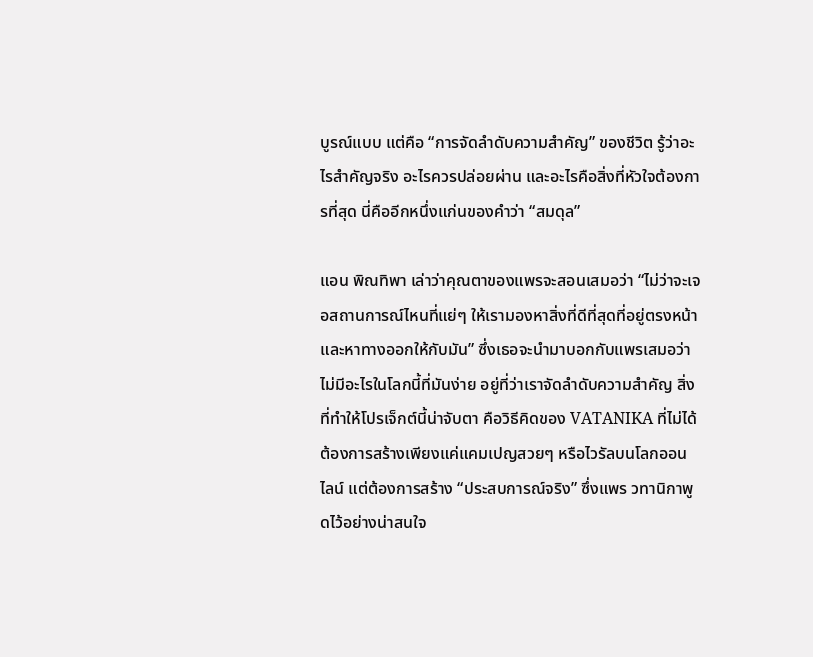บูรณ์แบบ แต่คือ “การจัดลำดับความสำคัญ” ของชีวิต รู้ว่าอะไรสำคัญจริง อะไรควรปล่อยผ่าน และอะไรคือสิ่งที่หัวใจต้องการที่สุด นี่คืออีกหนึ่งแก่นของคำว่า “สมดุล”

แอน พิณทิพา เล่าว่าคุณตาของแพรจะสอนเสมอว่า “ไม่ว่าจะเจอสถานการณ์ไหนที่แย่ๆ ให้เรามองหาสิ่งที่ดีที่สุดที่อยู่ตรงหน้า และหาทางออกให้กับมัน” ซึ่งเธอจะนำมาบอกกับแพรเสมอว่า ไม่มีอะไรในโลกนี้ที่มันง่าย อยู่ที่ว่าเราจัดลำดับความสำคัญ สิ่งที่ทำให้โปรเจ็กต์นี้น่าจับตา คือวิธีคิดของ VATANIKA ที่ไม่ได้ต้องการสร้างเพียงแค่แคมเปญสวยๆ หรือไวรัลบนโลกออนไลน์ แต่ต้องการสร้าง “ประสบการณ์จริง” ซึ่งแพร วทานิกาพูดไว้อย่างน่าสนใจ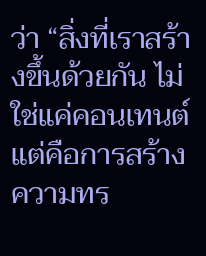ว่า “สิ่งที่เราสร้างขึ้นด้วยกัน ไม่ใช่แค่คอนเทนต์แต่คือการสร้างความทร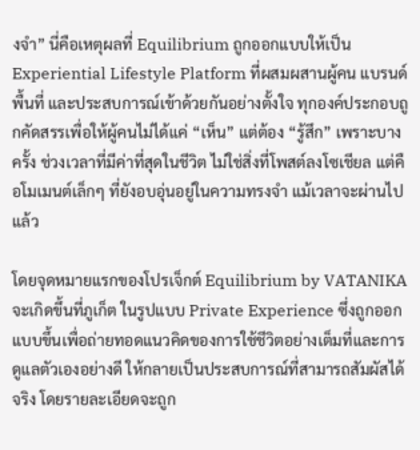งจำ” นี่คือเหตุผลที่ Equilibrium ถูกออกแบบให้เป็น Experiential Lifestyle Platform ที่ผสมผสานผู้คน แบรนด์ พื้นที่ และประสบการณ์เข้าด้วยกันอย่างตั้งใจ ทุกองค์ประกอบถูกคัดสรรเพื่อให้ผู้คนไม่ได้แค่ “เห็น” แต่ต้อง “รู้สึก” เพราะบางครั้ง ช่วงเวลาที่มีค่าที่สุดในชีวิต ไม่ใช่สิ่งที่โพสต์ลงโซเชียล แต่คือโมเมนต์เล็กๆ ที่ยังอบอุ่นอยู่ในความทรงจำ แม้เวลาจะผ่านไปแล้ว

โดยจุดหมายแรกของโปรเจ็กต์ Equilibrium by VATANIKA จะเกิดขึ้นที่ภูเก็ต ในรูปแบบ Private Experience ซึ่งถูกออกแบบขึ้นเพื่อถ่ายทอดแนวคิดของการใช้ชีวิตอย่างเต็มที่และการดูแลตัวเองอย่างดี ให้กลายเป็นประสบการณ์ที่สามารถสัมผัสได้จริง โดยรายละเอียดจะถูก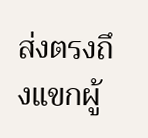ส่งตรงถึงแขกผู้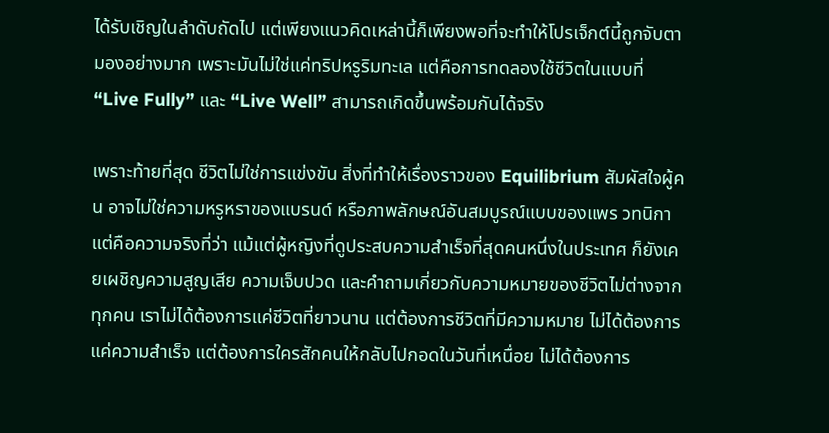ได้รับเชิญในลำดับถัดไป แต่เพียงแนวคิดเหล่านี้ก็เพียงพอที่จะทำให้โปรเจ็กต์นี้ถูกจับตามองอย่างมาก เพราะมันไม่ใช่แค่ทริปหรูริมทะเล แต่คือการทดลองใช้ชีวิตในแบบที่ “Live Fully” และ “Live Well” สามารถเกิดขึ้นพร้อมกันได้จริง

เพราะท้ายที่สุด ชีวิตไม่ใช่การแข่งขัน สิ่งที่ทำให้เรื่องราวของ Equilibrium สัมผัสใจผู้คน อาจไม่ใช่ความหรูหราของแบรนด์ หรือภาพลักษณ์อันสมบูรณ์แบบของแพร วทนิกา แต่คือความจริงที่ว่า แม้แต่ผู้หญิงที่ดูประสบความสำเร็จที่สุดคนหนึ่งในประเทศ ก็ยังเคยเผชิญความสูญเสีย ความเจ็บปวด และคำถามเกี่ยวกับความหมายของชีวิตไม่ต่างจากทุกคน เราไม่ได้ต้องการแค่ชีวิตที่ยาวนาน แต่ต้องการชีวิตที่มีความหมาย ไม่ได้ต้องการแค่ความสำเร็จ แต่ต้องการใครสักคนให้กลับไปกอดในวันที่เหนื่อย ไม่ได้ต้องการ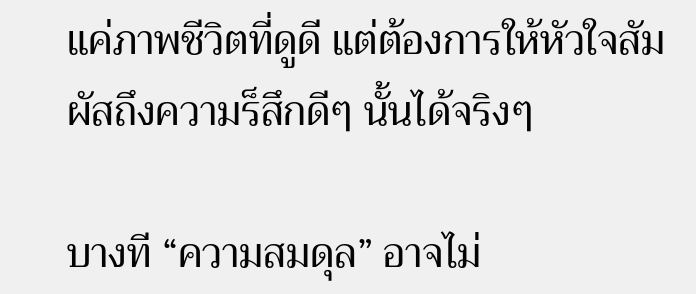แค่ภาพชีวิตที่ดูดี แต่ต้องการให้หัวใจสัมผัสถึงความร็สึกดีๆ นั้นได้จริงๆ

บางที “ความสมดุล” อาจไม่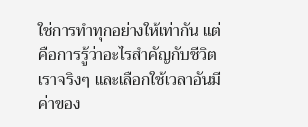ใช่การทำทุกอย่างให้เท่ากัน แต่คือการรู้ว่าอะไรสำคัญกับชีวิตเราจริงๆ และเลือกใช้เวลาอันมีค่าของ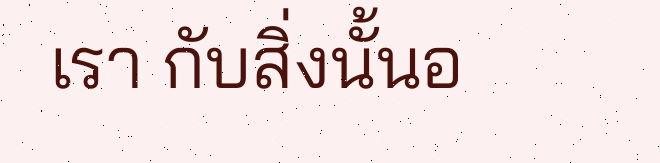เรา กับสิ่งนั้นอ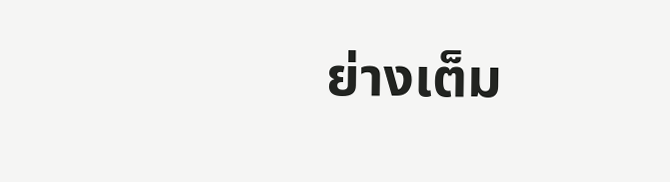ย่างเต็ม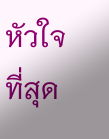หัวใจที่สุด